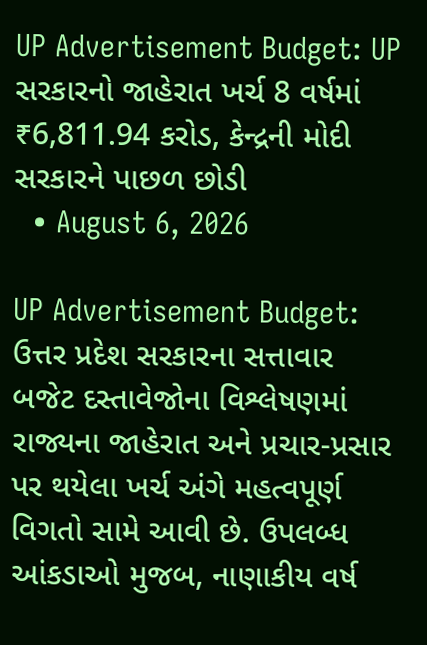UP Advertisement Budget: UP સરકારનો જાહેરાત ખર્ચ 8 વર્ષમાં ₹6,811.94 કરોડ, કેન્દ્રની મોદી સરકારને પાછળ છોડી
  • August 6, 2026

UP Advertisement Budget: ઉત્તર પ્રદેશ સરકારના સત્તાવાર બજેટ દસ્તાવેજોના વિશ્લેષણમાં રાજ્યના જાહેરાત અને પ્રચાર-પ્રસાર પર થયેલા ખર્ચ અંગે મહત્વપૂર્ણ વિગતો સામે આવી છે. ઉપલબ્ધ આંકડાઓ મુજબ, નાણાકીય વર્ષ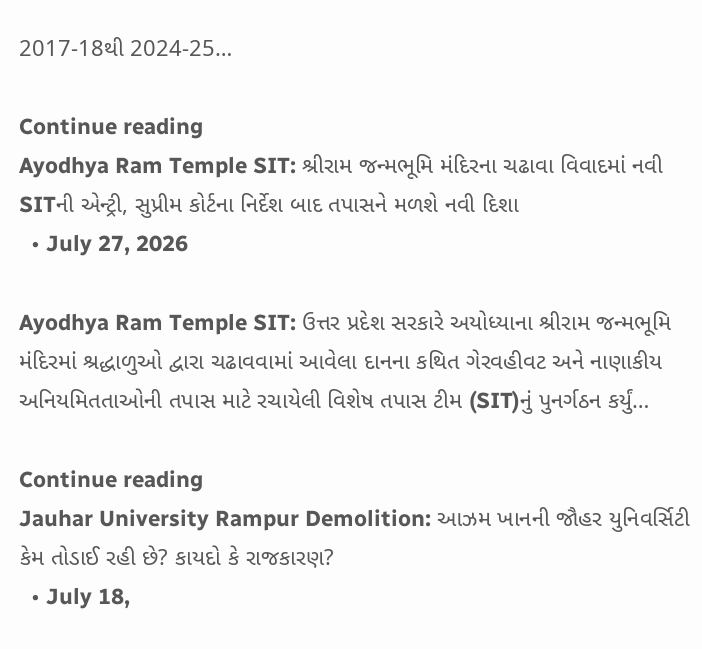2017-18થી 2024-25…

Continue reading
Ayodhya Ram Temple SIT: શ્રીરામ જન્મભૂમિ મંદિરના ચઢાવા વિવાદમાં નવી SITની એન્ટ્રી, સુપ્રીમ કોર્ટના નિર્દેશ બાદ તપાસને મળશે નવી દિશા
  • July 27, 2026

Ayodhya Ram Temple SIT: ઉત્તર પ્રદેશ સરકારે અયોધ્યાના શ્રીરામ જન્મભૂમિ મંદિરમાં શ્રદ્ધાળુઓ દ્વારા ચઢાવવામાં આવેલા દાનના કથિત ગેરવહીવટ અને નાણાકીય અનિયમિતતાઓની તપાસ માટે રચાયેલી વિશેષ તપાસ ટીમ (SIT)નું પુનર્ગઠન કર્યું…

Continue reading
Jauhar University Rampur Demolition: આઝમ ખાનની જૌહર યુનિવર્સિટી કેમ તોડાઈ રહી છે? કાયદો કે રાજકારણ?
  • July 18,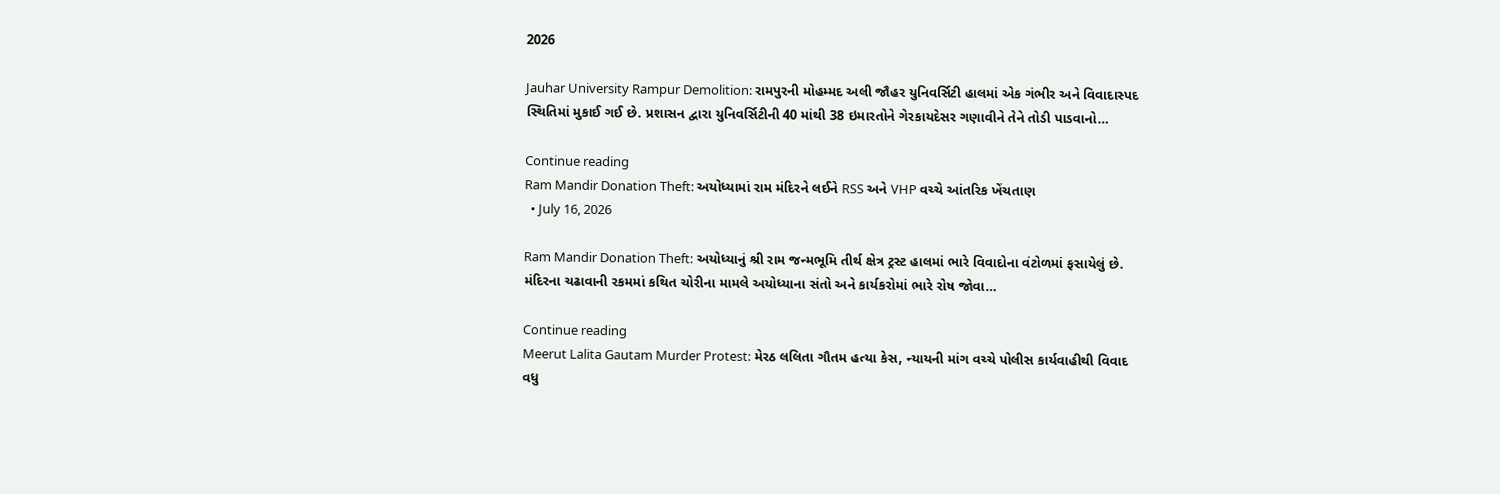2026

Jauhar University Rampur Demolition: રામપુરની મોહમ્મદ અલી જૌહર યુનિવર્સિટી હાલમાં એક ગંભીર અને વિવાદાસ્પદ સ્થિતિમાં મુકાઈ ગઈ છે. પ્રશાસન દ્વારા યુનિવર્સિટીની 40 માંથી 38 ઇમારતોને ગેરકાયદેસર ગણાવીને તેને તોડી પાડવાનો…

Continue reading
Ram Mandir Donation Theft: અયોધ્યામાં રામ મંદિરને લઈને RSS અને VHP વચ્ચે આંતરિક ખેંચતાણ
  • July 16, 2026

Ram Mandir Donation Theft: અયોધ્યાનું શ્રી રામ જન્મભૂમિ તીર્થ ક્ષેત્ર ટ્રસ્ટ હાલમાં ભારે વિવાદોના વંટોળમાં ફસાયેલું છે. મંદિરના ચઢાવાની રકમમાં કથિત ચોરીના મામલે અયોધ્યાના સંતો અને કાર્યકરોમાં ભારે રોષ જોવા…

Continue reading
Meerut Lalita Gautam Murder Protest: મેરઠ લલિતા ગૌતમ હત્યા કેસ, ન્યાયની માંગ વચ્ચે પોલીસ કાર્યવાહીથી વિવાદ વધુ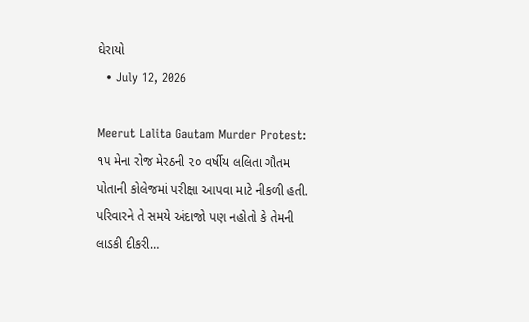ઘેરાયો
  • July 12, 2026

Meerut Lalita Gautam Murder Protest: ૧૫ મેના રોજ મેરઠની ૨૦ વર્ષીય લલિતા ગૌતમ પોતાની કોલેજમાં પરીક્ષા આપવા માટે નીકળી હતી. પરિવારને તે સમયે અંદાજો પણ નહોતો કે તેમની લાડકી દીકરી…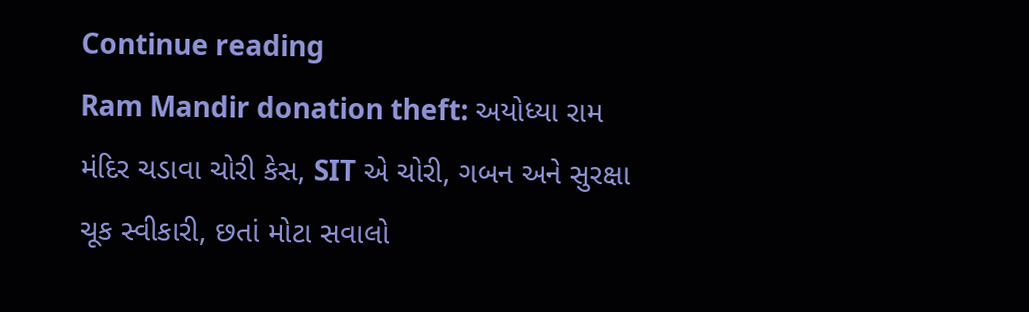Continue reading
Ram Mandir donation theft: અયોધ્યા રામ મંદિર ચડાવા ચોરી કેસ, SIT એ ચોરી, ગબન અને સુરક્ષા ચૂક સ્વીકારી, છતાં મોટા સવાલો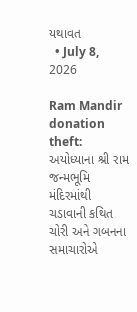યથાવત
  • July 8, 2026

Ram Mandir donation theft: અયોધ્યાના શ્રી રામ જન્મભૂમિ મંદિરમાંથી ચડાવાની કથિત ચોરી અને ગબનના સમાચારોએ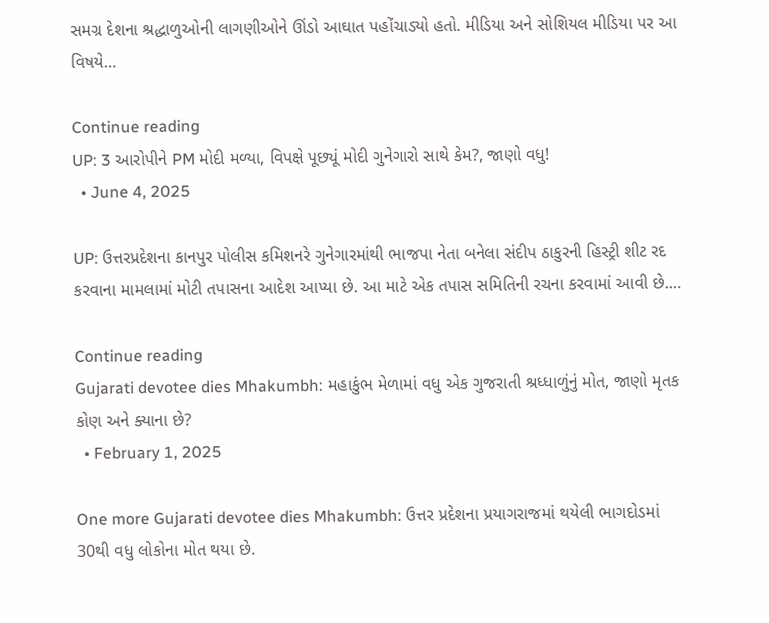સમગ્ર દેશના શ્રદ્ધાળુઓની લાગણીઓને ઊંડો આઘાત પહોંચાડ્યો હતો. મીડિયા અને સોશિયલ મીડિયા પર આ વિષયે…

Continue reading
UP: 3 આરોપીને PM મોદી મળ્યા, વિપક્ષે પૂછ્યૂં મોદી ગુનેગારો સાથે કેમ?, જાણો વધુ!
  • June 4, 2025

UP: ઉત્તરપ્રદેશના કાનપુર પોલીસ કમિશનરે ગુનેગારમાંથી ભાજપા નેતા બનેલા સંદીપ ઠાકુરની હિસ્ટ્રી શીટ રદ કરવાના મામલામાં મોટી તપાસના આદેશ આપ્યા છે. આ માટે એક તપાસ સમિતિની રચના કરવામાં આવી છે.…

Continue reading
Gujarati devotee dies Mhakumbh: મહાકુંભ મેળામાં વધુ એક ગુજરાતી શ્રધ્ધાળુંનું મોત, જાણો મૃતક કોણ અને ક્યાના છે?
  • February 1, 2025

One more Gujarati devotee dies Mhakumbh: ઉત્તર પ્રદેશના પ્રયાગરાજમાં થયેલી ભાગદોડમાં 30થી વધુ લોકોના મોત થયા છે.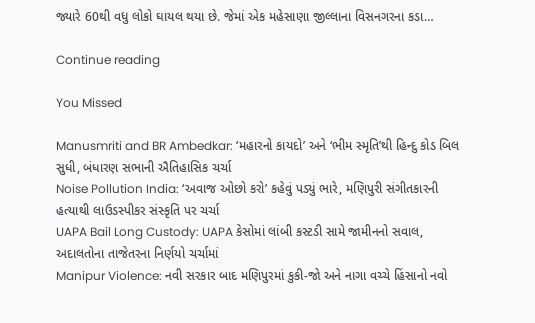જ્યારે 60થી વધુ લોકો ઘાયલ થયા છે. જેમાં એક મહેસાણા જીલ્લાના વિસનગરના કડા…

Continue reading

You Missed

Manusmriti and BR Ambedkar: ‘મહારનો કાયદો’ અને ‘ભીમ સ્મૃતિ’થી હિન્દુ કોડ બિલ સુધી, બંધારણ સભાની ઐતિહાસિક ચર્ચા
Noise Pollution India: ‘અવાજ ઓછો કરો’ કહેવું પડ્યું ભારે, મણિપુરી સંગીતકારની હત્યાથી લાઉડસ્પીકર સંસ્કૃતિ પર ચર્ચા
UAPA Bail Long Custody: UAPA કેસોમાં લાંબી કસ્ટડી સામે જામીનનો સવાલ, અદાલતોના તાજેતરના નિર્ણયો ચર્ચામાં
Manipur Violence: નવી સરકાર બાદ મણિપુરમાં કુકી-જો અને નાગા વચ્ચે હિંસાનો નવો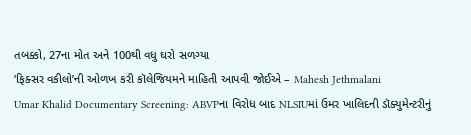તબક્કો, 27ના મોત અને 100થી વધુ ઘરો સળગ્યા
‘ફિક્સર વકીલો’ની ઓળખ કરી કૉલેજિયમને માહિતી આપવી જોઈએ – Mahesh Jethmalani
Umar Khalid Documentary Screening: ABVPના વિરોધ બાદ NLSIUમાં ઉમર ખાલિદની ડૉક્યુમેન્ટરીનું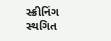સ્ક્રીનિંગ સ્થગિત